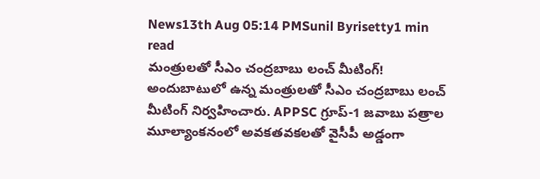News13th Aug 05:14 PMSunil Byrisetty1 min read
మంత్రులతో సీఎం చంద్రబాబు లంచ్ మీటింగ్!
అందుబాటులో ఉన్న మంత్రులతో సీఎం చంద్రబాబు లంచ్ మీటింగ్ నిర్వహించారు. APPSC గ్రూప్-1 జవాబు పత్రాల మూల్యాంకనంలో అవకతవకలతో వైసీపీ అడ్డంగా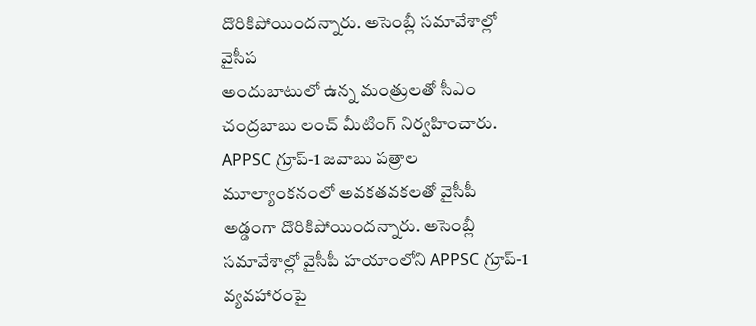దొరికిపోయిందన్నారు. అసెంబ్లీ సమావేశాల్లో వైసీప
అందుబాటులో ఉన్న మంత్రులతో సీఎం చంద్రబాబు లంచ్ మీటింగ్ నిర్వహించారు. APPSC గ్రూప్-1 జవాబు పత్రాల మూల్యాంకనంలో అవకతవకలతో వైసీపీ అడ్డంగా దొరికిపోయిందన్నారు. అసెంబ్లీ సమావేశాల్లో వైసీపీ హయాంలోని APPSC గ్రూప్-1 వ్యవహారంపై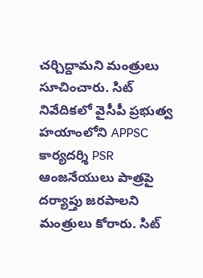చర్చిద్దామని మంత్రులు సూచించారు. సిట్ నివేదికలో వైసీపీ ప్రభుత్వ హయాంలోని APPSC కార్యదర్శి PSR ఆంజనేయులు పాత్రపై దర్యాప్తు జరపాలని మంత్రులు కోరారు. సిట్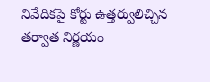నివేదికపై కోర్టు ఉత్తర్వులిచ్చిన తర్వాత నిర్ణయం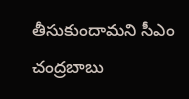తీసుకుందామని సీఎం చంద్రబాబు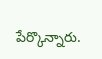పేర్కొన్నారు.